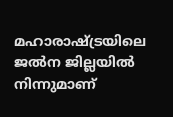മഹാരാഷ്ട്രയിലെ ജല്‍ന ജില്ലയില്‍ നിന്നുമാണ്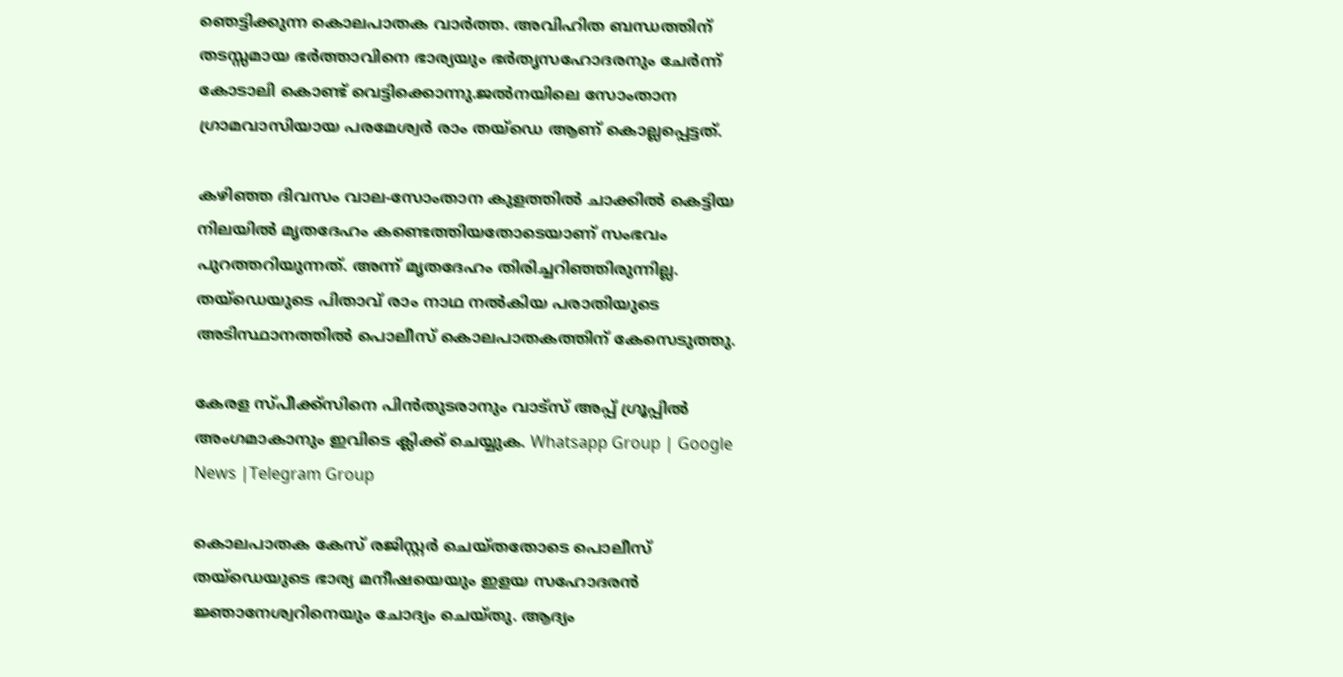ഞെട്ടിക്കുന്ന കൊലപാതക വാർത്ത. അവിഹിത ബന്ധത്തിന് തടസ്സമായ ഭർത്താവിനെ ഭാര്യയും ഭർതൃസഹോദരനും ചേർന്ന് കോടാലി കൊണ്ട് വെട്ടിക്കൊന്നു.ജല്‍നയിലെ സോംതാന ഗ്രാമവാസിയായ പരമേശ്വർ രാം തയ്ഡെ ആണ് കൊല്ലപ്പെട്ടത്.

കഴിഞ്ഞ ദിവസം വാല-സോംതാന കുളത്തില്‍ ചാക്കില്‍ കെട്ടിയ നിലയില്‍ മൃതദേഹം കണ്ടെത്തിയതോടെയാണ് സംഭവം പുറത്തറിയുന്നത്. അന്ന് മൃതദേഹം തിരിച്ചറിഞ്ഞിരുന്നില്ല. തയ്ഡെയുടെ പിതാവ് രാം നാഥ നല്‍കിയ പരാതിയുടെ അടിസ്ഥാനത്തില്‍ പൊലീസ് കൊലപാതകത്തിന് കേസെടുത്തു.

കേരള സ്പീക്ക്സിനെ പിൻതുടരാനും വാട്സ് അപ്പ് ഗ്രൂപ്പിൽ അംഗമാകാനും ഇവിടെ ക്ലിക്ക് ചെയ്യുക. Whatsapp Group | Google News |Telegram Group

കൊലപാതക കേസ് രജിസ്റ്റർ ചെയ്തതോടെ പൊലീസ് തയ്ഡെയുടെ ഭാര്യ മനീഷയെയും ഇളയ സഹോദരൻ ജ്ഞാനേശ്വറിനെയും ചോദ്യം ചെയ്തു. ആദ്യം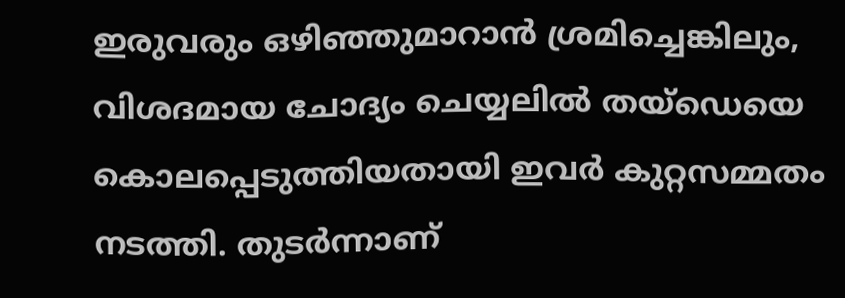ഇരുവരും ഒഴിഞ്ഞുമാറാൻ ശ്രമിച്ചെങ്കിലും, വിശദമായ ചോദ്യം ചെയ്യലില്‍ തയ്ഡെയെ കൊലപ്പെടുത്തിയതായി ഇവർ കുറ്റസമ്മതം നടത്തി. തുടർന്നാണ്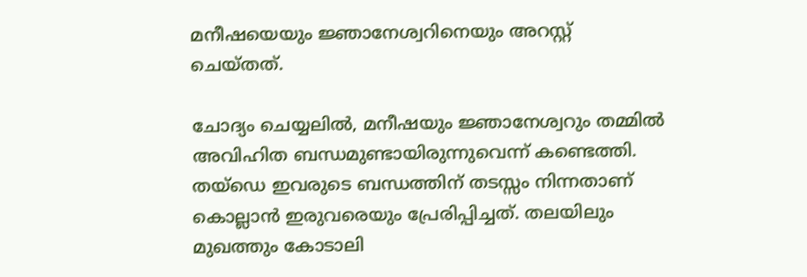മനീഷയെയും ജ്ഞാനേശ്വറിനെയും അറസ്റ്റ് ചെയ്തത്.

ചോദ്യം ചെയ്യലില്‍, മനീഷയും ജ്ഞാനേശ്വറും തമ്മില്‍ അവിഹിത ബന്ധമുണ്ടായിരുന്നുവെന്ന് കണ്ടെത്തി. തയ്ഡെ ഇവരുടെ ബന്ധത്തിന് തടസ്സം നിന്നതാണ് കൊല്ലാൻ ഇരുവരെയും പ്രേരിപ്പിച്ചത്. തലയിലും മുഖത്തും കോടാലി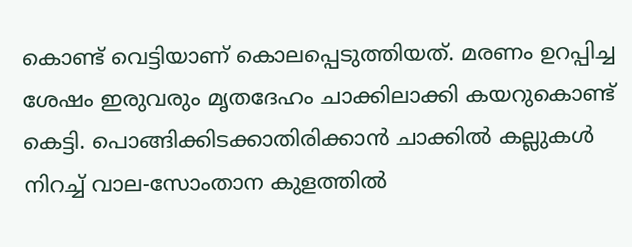കൊണ്ട് വെട്ടിയാണ് കൊലപ്പെടുത്തിയത്. മരണം ഉറപ്പിച്ച ശേഷം ഇരുവരും മൃതദേഹം ചാക്കിലാക്കി കയറുകൊണ്ട് കെട്ടി. പൊങ്ങിക്കിടക്കാതിരിക്കാൻ ചാക്കില്‍ കല്ലുകള്‍ നിറച്ച്‌ വാല-സോംതാന കുളത്തില്‍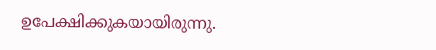ഉപേക്ഷിക്കുകയായിരുന്നു.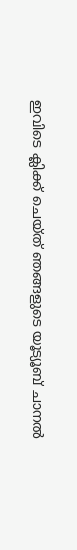ഇവിടെ ക്ലിക്ക് ചെയ്ത് ഞങ്ങളുടെ യൂട്യൂബ് ചാനൽ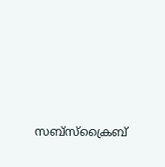സബ്സ്ക്രൈബ്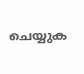ചെയ്യുക